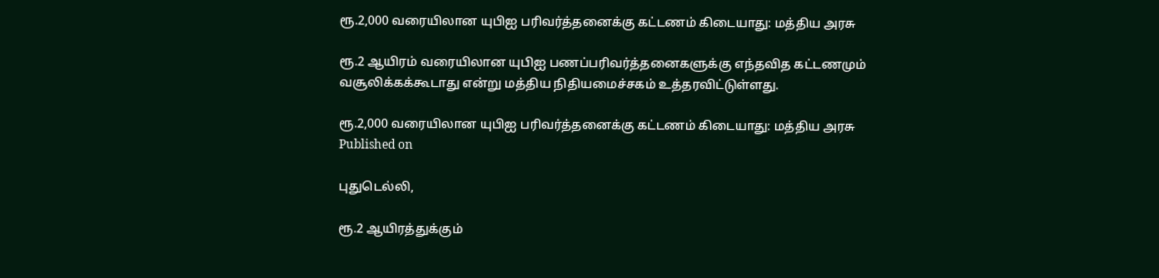ரூ.2,000 வரையிலான யுபிஐ பரிவர்த்தனைக்கு கட்டணம் கிடையாது: மத்திய அரசு

ரூ.2 ஆயிரம் வரையிலான யுபிஐ பணப்பரிவர்த்தனைகளுக்கு எந்தவித கட்டணமும் வசூலிக்கக்கூடாது என்று மத்திய நிதியமைச்சகம் உத்தரவிட்டுள்ளது.

ரூ.2,000 வரையிலான யுபிஐ பரிவர்த்தனைக்கு கட்டணம் கிடையாது: மத்திய அரசு
Published on

புதுடெல்லி,

ரூ.2 ஆயிரத்துக்கும்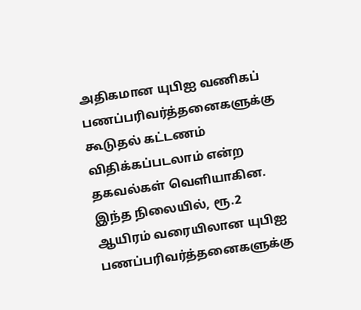அதிகமான யுபிஐ வணிகப் பணப்பரிவர்த்தனைகளுக்கு கூடுதல் கட்டணம் விதிக்கப்படலாம் என்ற தகவல்கள் வெளியாகின. இந்த நிலையில், ரூ.2 ஆயிரம் வரையிலான யுபிஐ பணப்பரிவர்த்தனைகளுக்கு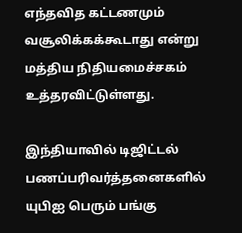எந்தவித கட்டணமும் வசூலிக்கக்கூடாது என்று மத்திய நிதியமைச்சகம் உத்தரவிட்டுள்ளது.

இந்தியாவில் டிஜிட்டல் பணப்பரிவர்த்தனைகளில் யுபிஐ பெரும் பங்கு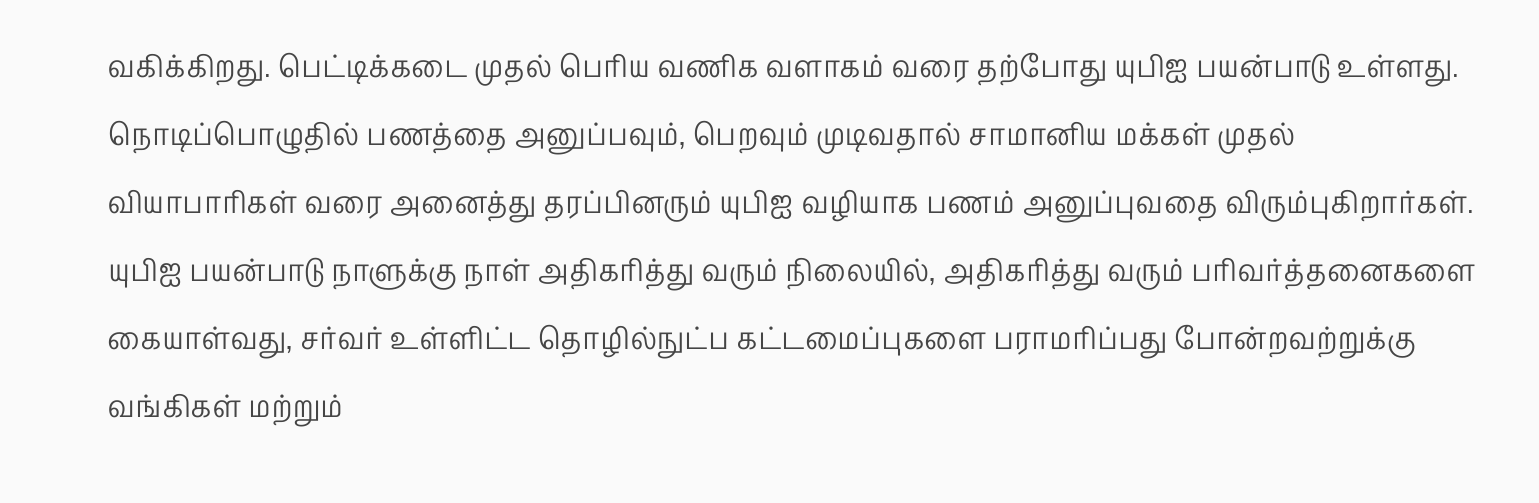வகிக்கிறது. பெட்டிக்கடை முதல் பெரிய வணிக வளாகம் வரை தற்போது யுபிஐ பயன்பாடு உள்ளது. நொடிப்பொழுதில் பணத்தை அனுப்பவும், பெறவும் முடிவதால் சாமானிய மக்கள் முதல் வியாபாரிகள் வரை அனைத்து தரப்பினரும் யுபிஐ வழியாக பணம் அனுப்புவதை விரும்புகிறார்கள். யுபிஐ பயன்பாடு நாளுக்கு நாள் அதிகரித்து வரும் நிலையில், அதிகரித்து வரும் பரிவர்த்தனைகளை கையாள்வது, சர்வர் உள்ளிட்ட தொழில்நுட்ப கட்டமைப்புகளை பராமரிப்பது போன்றவற்றுக்கு வங்கிகள் மற்றும்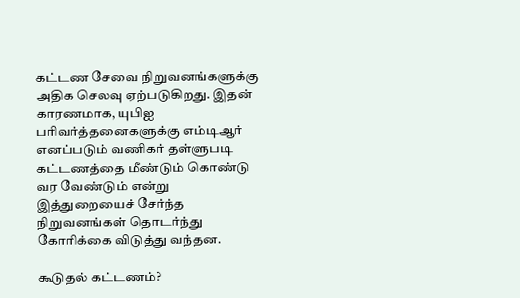கட்டண சேவை நிறுவனங்களுக்கு அதிக செலவு ஏற்படுகிறது. இதன் காரணமாக, யுபிஐ பரிவர்த்தனைகளுக்கு எம்டிஆர் எனப்படும் வணிகர் தள்ளுபடி கட்டணத்தை மீண்டும் கொண்டு வர வேண்டும் என்று இத்துறையைச் சேர்ந்த நிறுவனங்கள் தொடர்ந்து கோரிக்கை விடுத்து வந்தன.

கூடுதல் கட்டணம்?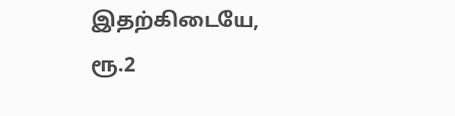இதற்கிடையே, ரூ.2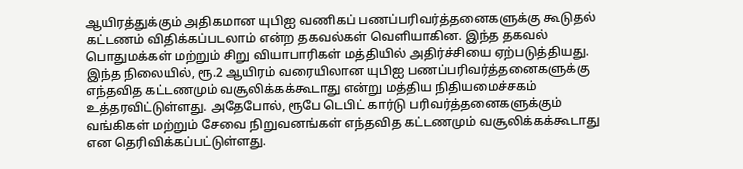ஆயிரத்துக்கும் அதிகமான யுபிஐ வணிகப் பணப்பரிவர்த்தனைகளுக்கு கூடுதல் கட்டணம் விதிக்கப்படலாம் என்ற தகவல்கள் வெளியாகின. இந்த தகவல் பொதுமக்கள் மற்றும் சிறு வியாபாரிகள் மத்தியில் அதிர்ச்சியை ஏற்படுத்தியது. இந்த நிலையில், ரூ.2 ஆயிரம் வரையிலான யுபிஐ பணப்பரிவர்த்தனைகளுக்கு எந்தவித கட்டணமும் வசூலிக்கக்கூடாது என்று மத்திய நிதியமைச்சகம் உத்தரவிட்டுள்ளது. அதேபோல், ரூபே டெபிட் கார்டு பரிவர்த்தனைகளுக்கும் வங்கிகள் மற்றும் சேவை நிறுவனங்கள் எந்தவித கட்டணமும் வசூலிக்கக்கூடாது என தெரிவிக்கப்பட்டுள்ளது.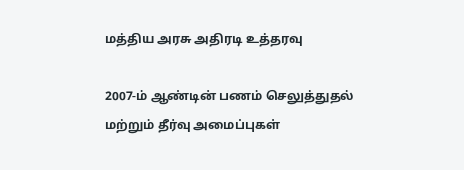மத்திய அரசு அதிரடி உத்தரவு

2007-ம் ஆண்டின் பணம் செலுத்துதல் மற்றும் தீர்வு அமைப்புகள்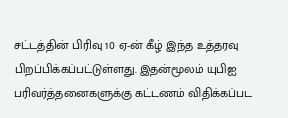சட்டத்தின் பிரிவு 10 ஏ-ன் கீழ் இந்த உத்தரவு பிறப்பிக்கப்பட்டுள்ளது. இதன்மூலம் யுபிஐ பரிவர்த்தனைகளுக்கு கட்டணம் விதிக்கப்பட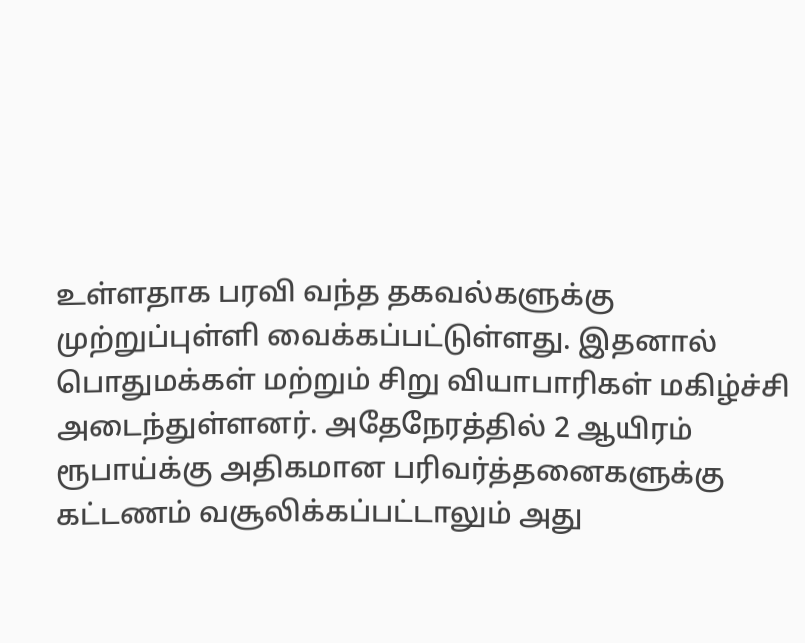உள்ளதாக பரவி வந்த தகவல்களுக்கு முற்றுப்புள்ளி வைக்கப்பட்டுள்ளது. இதனால் பொதுமக்கள் மற்றும் சிறு வியாபாரிகள் மகிழ்ச்சி அடைந்துள்ளனர். அதேநேரத்தில் 2 ஆயிரம் ரூபாய்க்கு அதிகமான பரிவர்த்தனைகளுக்கு கட்டணம் வசூலிக்கப்பட்டாலும் அது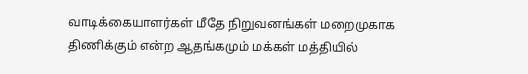வாடிக்கையாளர்கள் மீதே நிறுவனங்கள் மறைமுகாக திணிக்கும் என்ற ஆதங்கமும் மக்கள் மத்தியில்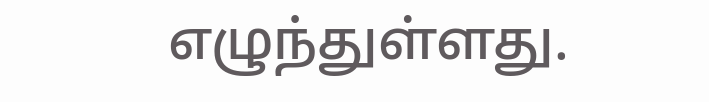எழுந்துள்ளது.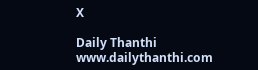X

Daily Thanthi
www.dailythanthi.com